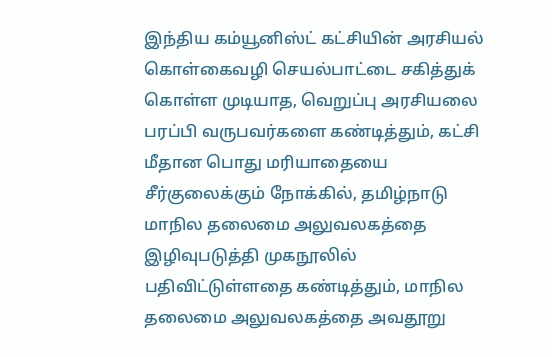இந்திய கம்யூனிஸ்ட் கட்சியின் அரசியல் கொள்கைவழி செயல்பாட்டை சகித்துக் கொள்ள முடியாத, வெறுப்பு அரசியலை பரப்பி வருபவர்களை கண்டித்தும், கட்சி மீதான பொது மரியாதையை சீர்குலைக்கும் நோக்கில், தமிழ்நாடு மாநில தலைமை அலுவலகத்தை இழிவுபடுத்தி முகநூலில் பதிவிட்டுள்ளதை கண்டித்தும், மாநில தலைமை அலுவலகத்தை அவதூறு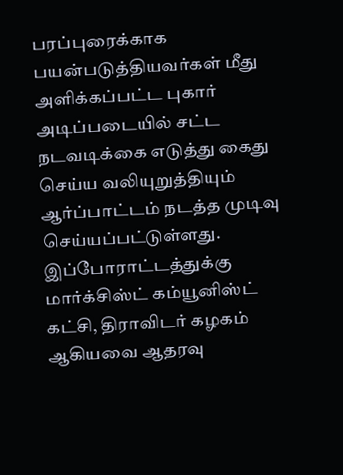பரப்புரைக்காக பயன்படுத்தியவர்கள் மீது அளிக்கப்பட்ட புகார் அடிப்படையில் சட்ட நடவடிக்கை எடுத்து கைது செய்ய வலியுறுத்தியும் ஆர்ப்பாட்டம் நடத்த முடிவு செய்யப்பட்டுள்ளது. இப்போராட்டத்துக்கு மார்க்சிஸ்ட் கம்யூனிஸ்ட் கட்சி, திராவிடர் கழகம் ஆகியவை ஆதரவு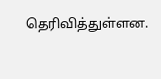தெரிவித்துள்ளன.